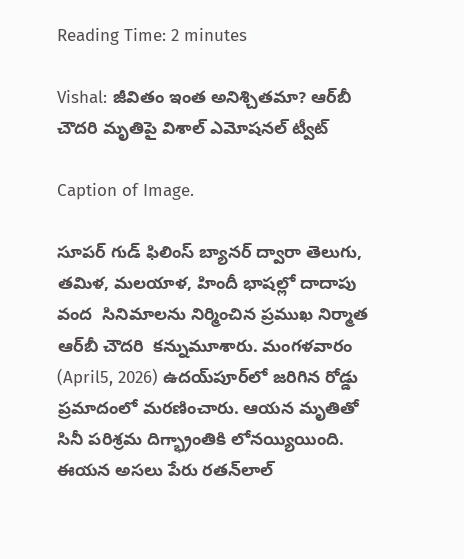Reading Time: 2 minutes

Vishal: జీవితం ఇంత అనిశ్చితమా? ఆర్‌బీ చౌదరి మృతిపై విశాల్ ఎమోషనల్ ట్వీట్

Caption of Image.

సూపర్ గుడ్ ఫిలింస్ బ్యానర్‌‌‌‌ ద్వారా తెలుగు, తమిళ, మలయాళ, హిందీ భాషల్లో దాదాపు వంద  సినిమాలను నిర్మించిన ప్రముఖ నిర్మాత ఆర్‌‌‌‌బీ చౌదరి  కన్నుమూశారు. మంగళవారం  (April5, 2026) ఉదయ్‌‌పూర్‌‌‌‌లో జరిగిన రోడ్డు ప్రమాదంలో మరణించారు. ఆయన మృతితో  సినీ పరిశ్రమ దిగ్భ్రాంతికి లోనయ్యియింది.   ఈయన అసలు పేరు రతన్‌‌లాల్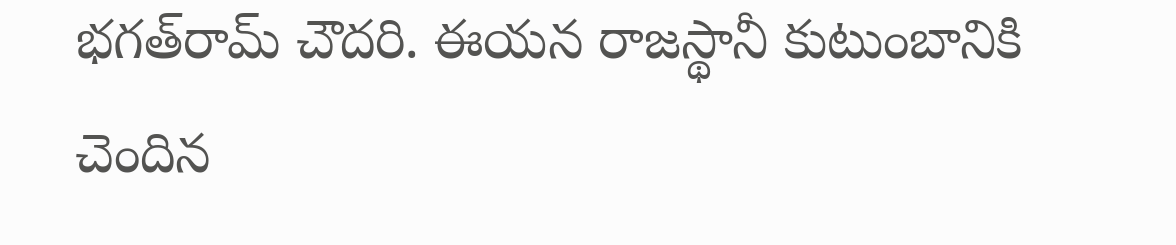భగత్‌‌రామ్ చౌదరి. ఈయన రాజస్థానీ కుటుంబానికి చెందిన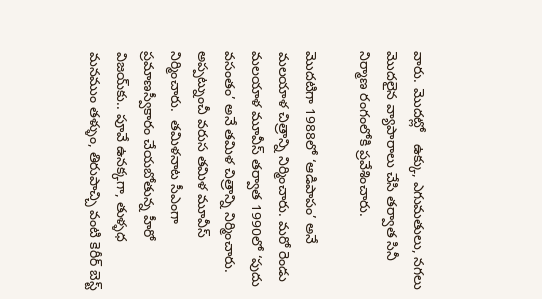వారు. మొదట్లో   ఉక్కు, ఎగుమతులు, నగలు మొదలైన వ్యాపారాలు చేసి తర్వాత సినీ నిర్మాణ రంగంలోకి ప్రవేశించారు.

మొదటిగా 1988లో ‘ఆడిపాపం’ అనే మలయాళ చిత్రాన్ని నిర్మించారు. మరో రెండు మలయాళ మూవీస్ తర్వాత 1990లో ‘పుదు వసంతం’ అనే తమిళ చిత్రాన్ని నిర్మించారు. అప్పట్నుంచీ వరుస తమిళ మూవీస్ నిర్మించారు.  తమిళనాట సీఎంగా ప్రమాణస్వీకారం చేయబోతున్న హీరో  విజయ్‌కు.. పూవే ఉనక్కగా, తుళ్ళధ మనముం తళ్ళుం, తిరుపాచ్చి వంటి కెరీర్‌‌ బెస్ట్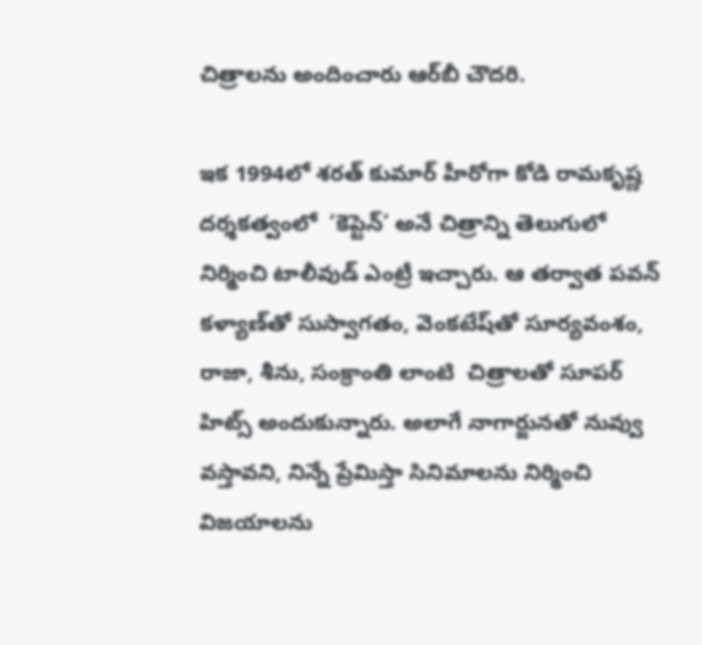చిత్రాలను అందించారు ఆర్‌‌బీ చౌదరి.

ఇక 1994లో శరత్ కుమార్ హీరోగా కోడి రామకృష్ణ దర్శకత్వంలో  ‘కెప్టెన్’ అనే చిత్రాన్ని తెలుగులో నిర్మించి టాలీవుడ్ ఎంట్రీ ఇచ్చారు. ఆ తర్వాత పవన్ కళ్యాణ్‌‌తో సుస్వాగతం, వెంకటేష్‌‌తో సూర్యవంశం, రాజా, శీను, సంక్రాంతి లాంటి  చిత్రాలతో సూపర్ హిట్స్ అందుకున్నారు. అలాగే నాగార్జునతో నువ్వు వస్తావని, నిన్నే ప్రేమిస్తా సినిమాలను నిర్మించి విజయాలను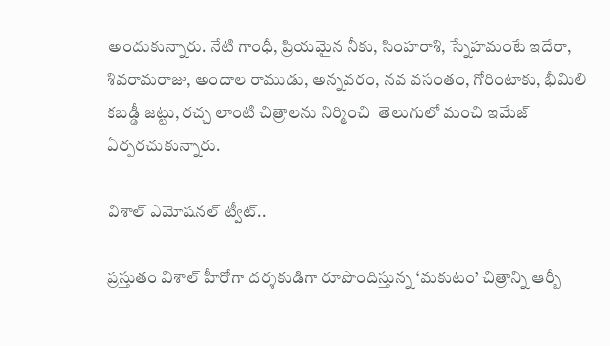అందుకున్నారు. నేటి గాంధీ, ప్రియమైన నీకు, సింహరాశి, స్నేహమంటే ఇదేరా, శివరామరాజు, అందాల రాముడు, అన్నవరం, నవ వసంతం, గోరింటాకు, భీమిలి కబడ్డీ జట్టు, రచ్చ లాంటి చిత్రాలను నిర్మించి  తెలుగులో మంచి ఇమేజ్ ఏర్పరచుకున్నారు.

విశాల్ ఎమోషనల్ ట్వీట్..

ప్రస్తుతం విశాల్ హీరోగా దర్శకుడిగా రూపొందిస్తున్న ‘మకుటం’ చిత్రాన్ని ఆర్బీ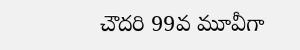చౌదరి 99వ మూవీగా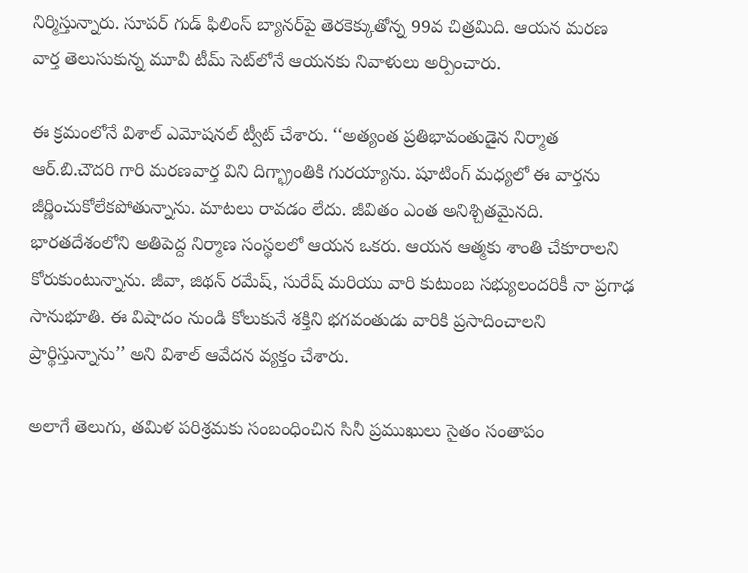నిర్మిస్తున్నారు. సూపర్ గుడ్ ఫిలింస్ బ్యానర్‌‌‌‌పై తెరకెక్కుతోన్న 99వ చిత్రమిది. ఆయన మరణ వార్త తెలుసుకున్న మూవీ టీమ్ సెట్‌‌లోనే ఆయనకు నివాళులు అర్పించారు.

ఈ క్రమంలోనే విశాల్ ఎమోషనల్ ట్వీట్ చేశారు. ‘‘అత్యంత ప్రతిభావంతుడైన నిర్మాత ఆర్.బి.చౌదరి గారి మరణవార్త విని దిగ్భ్రాంతికి గురయ్యాను. షూటింగ్ మధ్యలో ఈ వార్తను జీర్ణించుకోలేకపోతున్నాను. మాటలు రావడం లేదు. జీవితం ఎంత అనిశ్చితమైనది. భారతదేశంలోని అతిపెద్ద నిర్మాణ సంస్థలలో ఆయన ఒకరు. ఆయన ఆత్మకు శాంతి చేకూరాలని కోరుకుంటున్నాను. జీవా, జిథన్ రమేష్, సురేష్ మరియు వారి కుటుంబ సభ్యులందరికీ నా ప్రగాఢ సానుభూతి. ఈ విషాదం నుండి కోలుకునే శక్తిని భగవంతుడు వారికి ప్రసాదించాలని ప్రార్థిస్తున్నాను’’ అని విశాల్ ఆవేదన వ్యక్తం చేశారు.

అలాగే తెలుగు, తమిళ పరిశ్రమకు సంబంధించిన సినీ ప్రముఖులు సైతం సంతాపం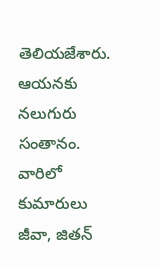తెలియజేశారు. ఆయనకు నలుగురు సంతానం. వారిలో కుమారులు జీవా, జితన్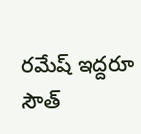రమేష్ ఇద్దరూ సౌత్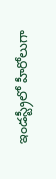ఇండస్ట్రీలో హీరోలుగా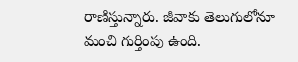రాణిస్తున్నారు. జీవాకు తెలుగులోనూ మంచి గుర్తింపు ఉంది.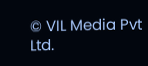© VIL Media Pvt Ltd.